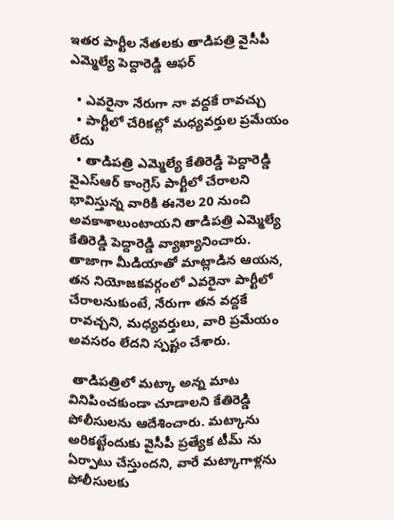ఇతర పార్టీల నేతలకు తాడిపత్రి వైసీపీ ఎమ్మెల్యే పెద్దారెడ్డి ఆఫర్

  • ఎవరైనా నేరుగా నా వద్దకే రావచ్చు
  • పార్టీలో చేరికల్లో మధ్యవర్తుల ప్రమేయం లేదు
  • తాడిపత్రి ఎమ్మెల్యే కేతిరెడ్డి పెద్దారెడ్డి
వైఎస్ఆర్ కాంగ్రెస్ పార్టీలో చేరాలని భావిస్తున్న వారికి ఈనెల 20 నుంచి అవకాశాలుంటాయని తాడిపత్రి ఎమ్మెల్యే కేతిరెడ్డి పెద్దారెడ్డి వ్యాఖ్యానించారు. తాజాగా మీడియాతో మాట్లాడిన ఆయన, తన నియోజకవర్గంలో ఎవరైనా పార్టీలో చేరాలనుకుంటే, నేరుగా తన వద్దకే రావచ్చని, మధ్యవర్తులు, వారి ప్రమేయం అవసరం లేదని స్పష్టం చేశారు.

 తాడిపత్రిలో మట్కా అన్న మాట వినిపించకుండా చూడాలని కేతిరెడ్డి పోలీసులను ఆదేశించారు. మట్కాను అరికట్టేందుకు వైసీపీ ప్రత్యేక టీమ్ ను ఏర్పాటు చేస్తుందని, వారే మట్కాగాళ్లను పోలీసులకు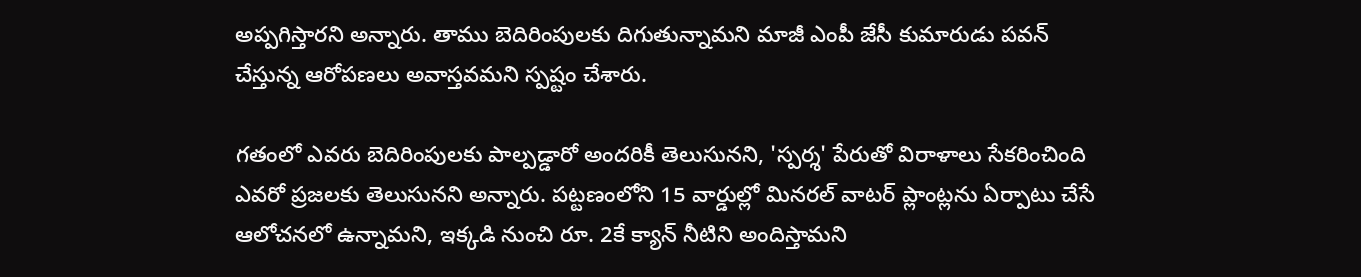అప్పగిస్తారని అన్నారు. తాము బెదిరింపులకు దిగుతున్నామని మాజీ ఎంపీ జేసీ కుమారుడు పవన్ చేస్తున్న ఆరోపణలు అవాస్తవమని స్పష్టం చేశారు.

గతంలో ఎవరు బెదిరింపులకు పాల్పడ్డారో అందరికీ తెలుసునని, 'స్పర్శ' పేరుతో విరాళాలు సేకరించింది ఎవరో ప్రజలకు తెలుసునని అన్నారు. పట్టణంలోని 15 వార్డుల్లో మినరల్‌ వాటర్‌ ప్లాంట్లను ఏర్పాటు చేసే ఆలోచనలో ఉన్నామని, ఇక్కడి నుంచి రూ. 2కే క్యాన్‌ నీటిని అందిస్తామని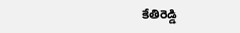కేతిరెడ్డి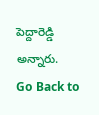పెద్దారెడ్డి అన్నారు.
Go Back to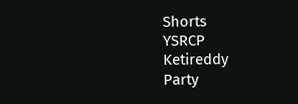Shorts
YSRCP
Ketireddy
Party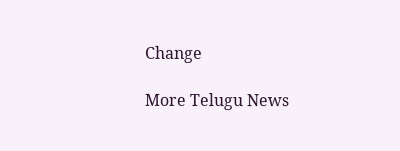Change

More Telugu News